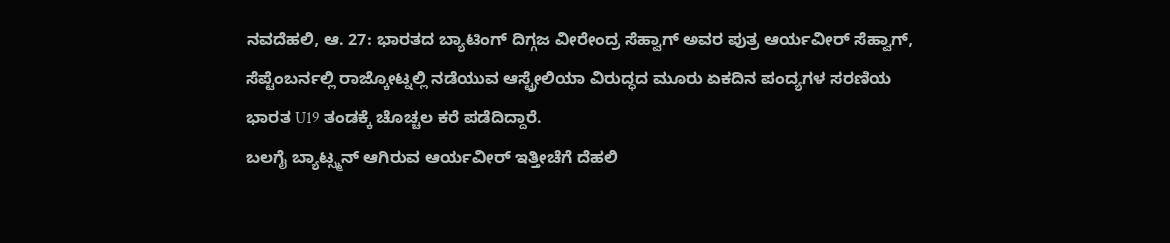ನವದೆಹಲಿ, ಆ. 27: ಭಾರತದ ಬ್ಯಾಟಿಂಗ್ ದಿಗ್ಗಜ ವೀರೇಂದ್ರ ಸೆಹ್ವಾಗ್ ಅವರ ಪುತ್ರ ಆರ್ಯವೀರ್ ಸೆಹ್ವಾಗ್, ಸೆಪ್ಟೆಂಬರ್ನಲ್ಲಿ ರಾಜ್ಕೋಟ್ನಲ್ಲಿ ನಡೆಯುವ ಆಸ್ಟ್ರೇಲಿಯಾ ವಿರುದ್ಧದ ಮೂರು ಏಕದಿನ ಪಂದ್ಯಗಳ ಸರಣಿಯ ಭಾರತ U19 ತಂಡಕ್ಕೆ ಚೊಚ್ಚಲ ಕರೆ ಪಡೆದಿದ್ದಾರೆ.
ಬಲಗೈ ಬ್ಯಾಟ್ಸ್ಮನ್ ಆಗಿರುವ ಆರ್ಯವೀರ್ ಇತ್ತೀಚೆಗೆ ದೆಹಲಿ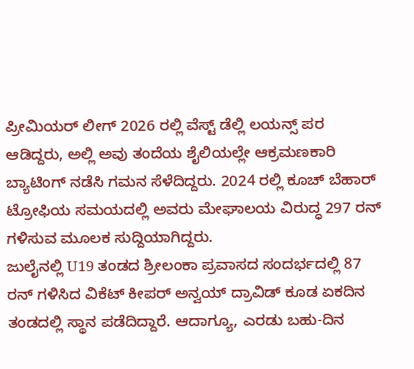ಪ್ರೀಮಿಯರ್ ಲೀಗ್ 2026 ರಲ್ಲಿ ವೆಸ್ಟ್ ಡೆಲ್ಲಿ ಲಯನ್ಸ್ ಪರ ಆಡಿದ್ದರು, ಅಲ್ಲಿ ಅವು ತಂದೆಯ ಶೈಲಿಯಲ್ಲೇ ಆಕ್ರಮಣಕಾರಿ ಬ್ಯಾಟಿಂಗ್ ನಡೆಸಿ ಗಮನ ಸೆಳೆದಿದ್ದರು. 2024 ರಲ್ಲಿ ಕೂಚ್ ಬೆಹಾರ್ ಟ್ರೋಫಿಯ ಸಮಯದಲ್ಲಿ ಅವರು ಮೇಘಾಲಯ ವಿರುದ್ಧ 297 ರನ್ ಗಳಿಸುವ ಮೂಲಕ ಸುದ್ದಿಯಾಗಿದ್ದರು.
ಜುಲೈನಲ್ಲಿ U19 ತಂಡದ ಶ್ರೀಲಂಕಾ ಪ್ರವಾಸದ ಸಂದರ್ಭದಲ್ಲಿ 87 ರನ್ ಗಳಿಸಿದ ವಿಕೆಟ್ ಕೀಪರ್ ಅನ್ವಯ್ ದ್ರಾವಿಡ್ ಕೂಡ ಏಕದಿನ ತಂಡದಲ್ಲಿ ಸ್ಥಾನ ಪಡೆದಿದ್ದಾರೆ. ಆದಾಗ್ಯೂ, ಎರಡು ಬಹು-ದಿನ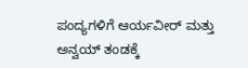ಪಂದ್ಯಗಳಿಗೆ ಆರ್ಯವೀರ್ ಮತ್ತು ಅನ್ವಯ್ ತಂಡಕ್ಕೆ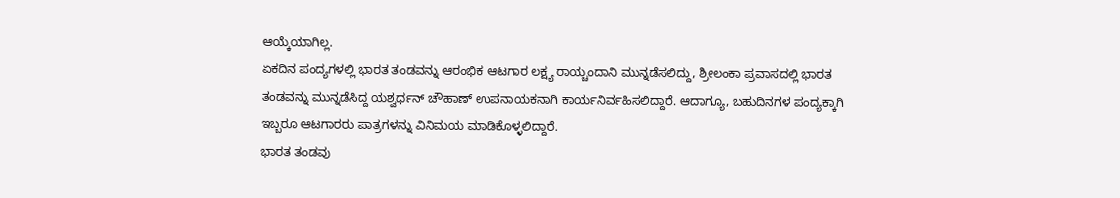ಆಯ್ಕೆಯಾಗಿಲ್ಲ.
ಏಕದಿನ ಪಂದ್ಯಗಳಲ್ಲಿ ಭಾರತ ತಂಡವನ್ನು ಆರಂಭಿಕ ಆಟಗಾರ ಲಕ್ಷ್ಯ ರಾಯ್ಚಂದಾನಿ ಮುನ್ನಡೆಸಲಿದ್ದು, ಶ್ರೀಲಂಕಾ ಪ್ರವಾಸದಲ್ಲಿ ಭಾರತ ತಂಡವನ್ನು ಮುನ್ನಡೆಸಿದ್ದ ಯಶ್ವರ್ಧನ್ ಚೌಹಾಣ್ ಉಪನಾಯಕನಾಗಿ ಕಾರ್ಯನಿರ್ವಹಿಸಲಿದ್ದಾರೆ. ಆದಾಗ್ಯೂ, ಬಹುದಿನಗಳ ಪಂದ್ಯಕ್ಕಾಗಿ ಇಬ್ಬರೂ ಆಟಗಾರರು ಪಾತ್ರಗಳನ್ನು ವಿನಿಮಯ ಮಾಡಿಕೊಳ್ಳಲಿದ್ದಾರೆ.
ಭಾರತ ತಂಡವು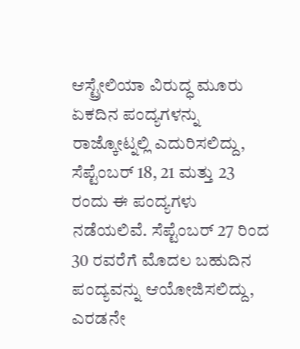ಆಸ್ಟ್ರೇಲಿಯಾ ವಿರುದ್ಧ ಮೂರು ಏಕದಿನ ಪಂದ್ಯಗಳನ್ನು ರಾಜ್ಕೋಟ್ನಲ್ಲಿ ಎದುರಿಸಲಿದ್ದು, ಸೆಪ್ಟೆಂಬರ್ 18, 21 ಮತ್ತು 23 ರಂದು ಈ ಪಂದ್ಯಗಳು ನಡೆಯಲಿವೆ. ಸೆಪ್ಟೆಂಬರ್ 27 ರಿಂದ 30 ರವರೆಗೆ ಮೊದಲ ಬಹುದಿನ ಪಂದ್ಯವನ್ನು ಆಯೋಜಿಸಲಿದ್ದು, ಎರಡನೇ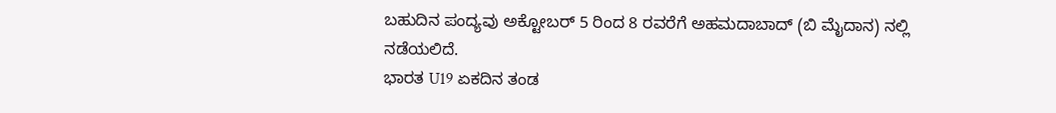ಬಹುದಿನ ಪಂದ್ಯವು ಅಕ್ಟೋಬರ್ 5 ರಿಂದ 8 ರವರೆಗೆ ಅಹಮದಾಬಾದ್ (ಬಿ ಮೈದಾನ) ನಲ್ಲಿ ನಡೆಯಲಿದೆ.
ಭಾರತ U19 ಏಕದಿನ ತಂಡ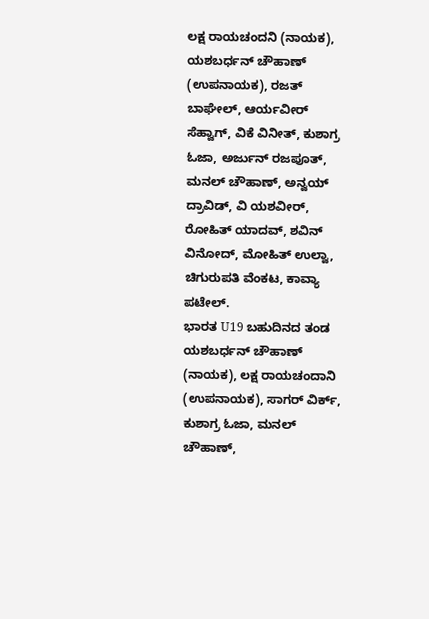ಲಕ್ಷ ರಾಯಚಂದನಿ (ನಾಯಕ), ಯಶಬರ್ಧನ್ ಚೌಹಾಣ್ (ಉಪನಾಯಕ), ರಜತ್ ಬಾಘೇಲ್, ಆರ್ಯವೀರ್ ಸೆಹ್ವಾಗ್, ವಿಕೆ ವಿನೀತ್, ಕುಶಾಗ್ರ ಓಜಾ, ಅರ್ಜುನ್ ರಜಪೂತ್, ಮನಲ್ ಚೌಹಾಣ್, ಅನ್ವಯ್ ದ್ರಾವಿಡ್, ವಿ ಯಶವೀರ್, ರೋಹಿತ್ ಯಾದವ್, ಶವಿನ್ ವಿನೋದ್, ಮೋಹಿತ್ ಉಲ್ವಾ, ಚಿಗುರುಪತಿ ವೆಂಕಟ, ಕಾವ್ಯಾ ಪಟೇಲ್.
ಭಾರತ U19 ಬಹುದಿನದ ತಂಡ
ಯಶಬರ್ಧನ್ ಚೌಹಾಣ್ (ನಾಯಕ), ಲಕ್ಷ ರಾಯಚಂದಾನಿ (ಉಪನಾಯಕ), ಸಾಗರ್ ವಿರ್ಕ್, ಕುಶಾಗ್ರ ಓಜಾ, ಮನಲ್ ಚೌಹಾಣ್,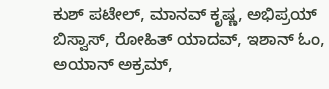ಕುಶ್ ಪಟೇಲ್, ಮಾನವ್ ಕೃಷ್ಣ, ಅಭಿಪ್ರಯ್ ಬಿಸ್ವಾಸ್, ರೋಹಿತ್ ಯಾದವ್, ಇಶಾನ್ ಓಂ, ಅಯಾನ್ ಅಕ್ರಮ್,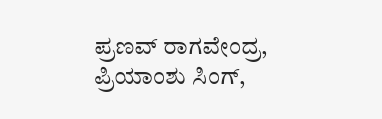ಪ್ರಣವ್ ರಾಗವೇಂದ್ರ, ಪ್ರಿಯಾಂಶು ಸಿಂಗ್,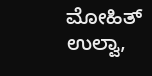ಮೋಹಿತ್ ಉಲ್ವಾ,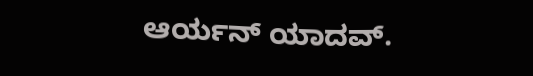ಆರ್ಯನ್ ಯಾದವ್.